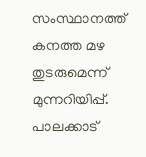സംസ്ഥാനത്ത് കനത്ത മഴ തുടരുമെന്ന് മുന്നറിയിപ്പ്. പാലക്കാട്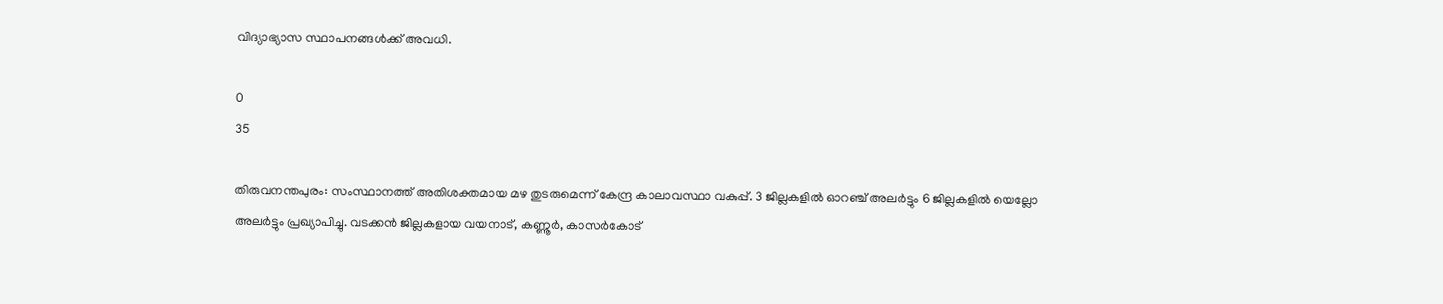വിദ്യാഭ്യാസ സ്ഥാപനങ്ങള്‍ക്ക് അവധി.

0
35

തിരുവനന്തപുരം: സംസ്ഥാനത്ത് അതിശക്തമായ മഴ തുടരുമെന്ന് കേന്ദ്ര കാലാവസ്ഥാ വകുപ്പ്. 3 ജില്ലകളിൽ ഓറഞ്ച് അലർട്ടും 6 ജില്ലകളിൽ യെല്ലോ അല‍ർട്ടും പ്രഖ്യാപിച്ചു. വടക്കൻ ജില്ലകളായ വയനാട്, കണ്ണൂർ, കാസർകോട്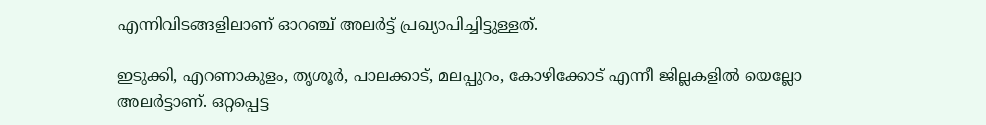എന്നിവിടങ്ങളിലാണ് ഓറഞ്ച് അലർട്ട് പ്രഖ്യാപിച്ചിട്ടുള്ളത്.

ഇടുക്കി, എറണാകുളം, തൃശൂർ, പാലക്കാട്, മലപ്പുറം, കോഴിക്കോട് എന്നീ ജില്ലകളിൽ യെല്ലോ അല‍ർട്ടാണ്. ഒറ്റപ്പെട്ട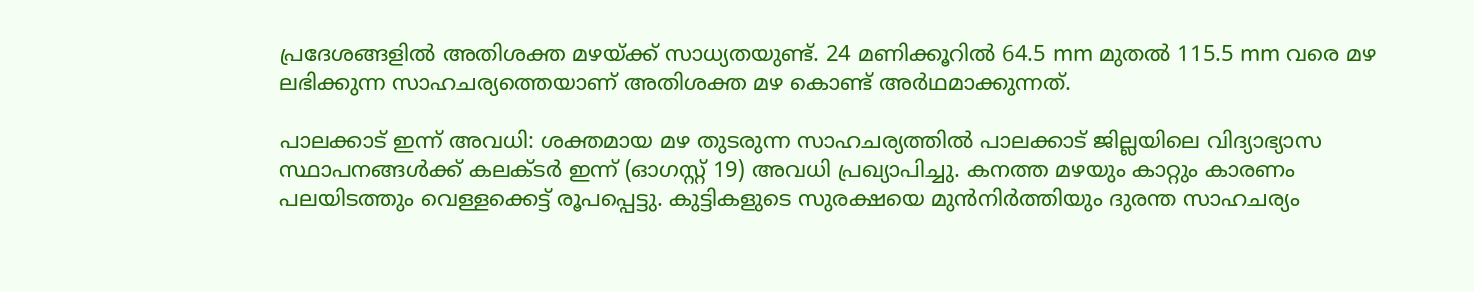പ്രദേശങ്ങളിൽ അതിശക്ത മഴയ്‌ക്ക് സാധ്യതയുണ്ട്. 24 മണിക്കൂറിൽ 64.5 mm മുതൽ 115.5 mm വരെ മഴ ലഭിക്കുന്ന സാഹചര്യത്തെയാണ് അതിശക്ത മഴ കൊണ്ട് അര്‍ഥമാക്കുന്നത്.

പാലക്കാട് ഇന്ന് അവധി: ശക്തമായ മഴ തുടരുന്ന സാഹചര്യത്തിൽ പാലക്കാട് ജില്ലയിലെ വിദ്യാഭ്യാസ സ്ഥാപനങ്ങൾക്ക് കലക്‌ടർ ഇന്ന് (ഓഗസ്റ്റ് 19) അവധി പ്രഖ്യാപിച്ചു. കനത്ത മഴയും കാറ്റും കാരണം പലയിടത്തും വെള്ളക്കെട്ട് രൂപപ്പെട്ടു. കുട്ടികളുടെ സുരക്ഷയെ മുൻനിർത്തിയും ദുരന്ത സാഹചര്യം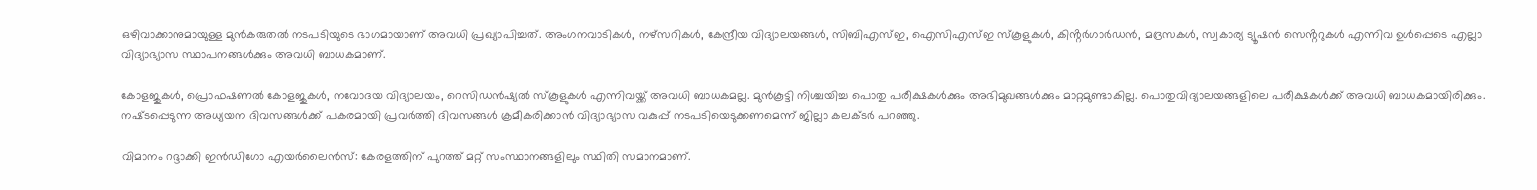ഒഴിവാക്കാനുമായുള്ള മുൻകരുതൽ നടപടിയുടെ ഭാഗമായാണ് അവധി പ്രഖ്യാപിച്ചത്. അംഗനവാടികൾ, നഴ്‌സറികൾ, കേന്ദ്രീയ വിദ്യാലയങ്ങൾ, സിബിഎസ്ഇ, ഐസിഎസ്ഇ സ്‌കൂളുകൾ, കിൻ്റർഗാർഡൻ, മദ്രസകൾ, സ്വകാര്യ ട്യൂഷൻ സെൻ്ററുകൾ എന്നിവ ഉൾപ്പെടെ എല്ലാ വിദ്യാഭ്യാസ സ്ഥാപനങ്ങൾക്കും അവധി ബാധകമാണ്.

കോളജുകൾ, പ്രൊഫഷണൽ കോളജുകൾ, നവോദയ വിദ്യാലയം, റെസിഡൻഷ്യൽ സ്‌കൂളുകൾ എന്നിവയ്ക്ക് അവധി ബാധകമല്ല. മുൻകൂട്ടി നിശ്ചയിച്ച പൊതു പരീക്ഷകൾക്കും അഭിമുഖങ്ങൾക്കും മാറ്റമുണ്ടാകില്ല. പൊതുവിദ്യാലയങ്ങളിലെ പരീക്ഷകൾക്ക് അവധി ബാധകമായിരിക്കും. നഷ്‌ടപ്പെടുന്ന അധ്യയന ദിവസങ്ങൾക്ക് പകരമായി പ്രവർത്തി ദിവസങ്ങൾ ക്രമീകരിക്കാൻ വിദ്യാഭ്യാസ വകുപ്പ് നടപടിയെടുക്കണമെന്ന് ജില്ലാ കലക്‌ടർ പറഞ്ഞു.

വിമാനം റദ്ദാക്കി ഇൻഡിഗോ എയർലൈൻസ്: കേരളത്തിന് പുറത്ത് മറ്റ് സംസ്ഥാനങ്ങളിലും സ്ഥിതി സമാനമാണ്.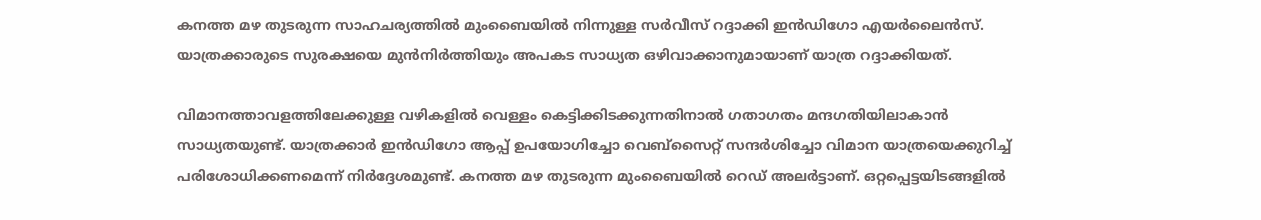കനത്ത മഴ തുടരുന്ന സാഹചര്യത്തിൽ മുംബൈയിൽ നിന്നുള്ള സര്‍വീസ് റദ്ദാക്കി ഇൻഡിഗോ എയർലൈൻസ്. യാത്രക്കാരുടെ സുരക്ഷയെ മുൻനിർത്തിയും അപകട സാധ്യത ഒഴിവാക്കാനുമായാണ് യാത്ര റദ്ദാക്കിയത്.

വിമാനത്താവളത്തിലേക്കുള്ള വഴികളിൽ വെള്ളം കെട്ടിക്കിടക്കുന്നതിനാൽ ഗതാഗതം മന്ദഗതിയിലാകാൻ സാധ്യതയുണ്ട്. യാത്രക്കാർ ഇൻഡിഗോ ആപ്പ് ഉപയോഗിച്ചോ വെബ്‌സൈറ്റ് സന്ദര്‍ശിച്ചോ വിമാന യാത്രയെക്കുറിച്ച് പരിശോധിക്കണമെന്ന് നിർദ്ദേശമുണ്ട്. കനത്ത മഴ തുടരുന്ന മുംബൈയിൽ റെഡ് അലര്‍ട്ടാണ്. ഒറ്റപ്പെട്ടയിടങ്ങളിൽ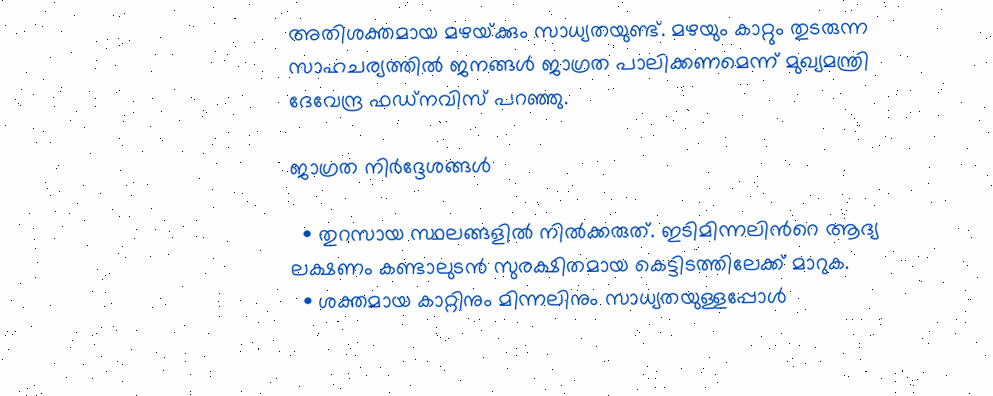അതിശക്തമായ മഴയ്‌ക്കും സാധ്യതയുണ്ട്. മഴയും കാറ്റും തുടരുന്ന സാഹചര്യത്തില്‍ ജനങ്ങള്‍ ജാഗ്രത പാലിക്കണമെന്ന് മുഖ്യമന്ത്രി ദേവേന്ദ്ര ഫഡ്‌നവിസ് പറഞ്ഞു.

ജാഗ്രത നിർദ്ദേശങ്ങൾ

  • തുറസായ സ്ഥലങ്ങളിൽ നിൽക്കരുത്. ഇടിമിന്നലിന്‍റെ ആദ്യ ലക്ഷണം കണ്ടാലുടൻ സുരക്ഷിതമായ കെട്ടിടത്തിലേക്ക് മാറുക.
  • ശക്തമായ കാറ്റിനും മിന്നലിനും സാധ്യതയുള്ളപ്പോൾ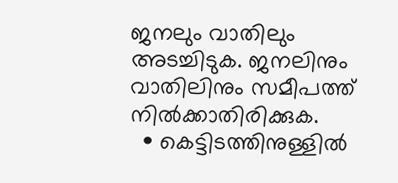ജനലും വാതിലും അടച്ചിടുക. ജനലിനും വാതിലിനും സമീപത്ത് നിൽക്കാതിരിക്കുക.
  • കെട്ടിടത്തിനുള്ളിൽ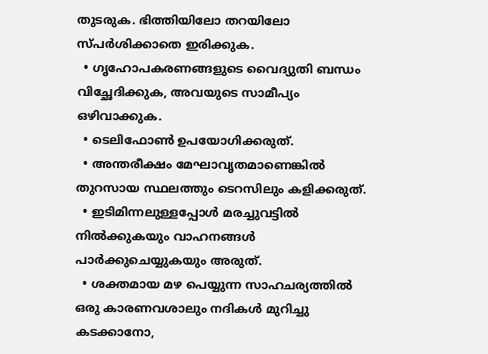തുടരുക. ഭിത്തിയിലോ തറയിലോ സ്‌പർശിക്കാതെ ഇരിക്കുക.
  • ഗൃഹോപകരണങ്ങളുടെ വൈദ്യുതി ബന്ധം വിച്ഛേദിക്കുക, അവയുടെ സാമീപ്യം ഒഴിവാക്കുക.
  • ടെലിഫോൺ ഉപയോഗിക്കരുത്.
  • അന്തരീക്ഷം മേഘാവൃതമാണെങ്കിൽ തുറസായ സ്ഥലത്തും ടെറസിലും കളിക്കരുത്.
  • ഇടിമിന്നലുള്ളപ്പോൾ മരച്ചുവട്ടിൽ നിൽക്കുകയും വാഹനങ്ങൾ പാർക്കുചെയ്യുകയും അരുത്.
  • ശക്തമായ മഴ പെയ്യുന്ന സാഹചര്യത്തിൽ ഒരു കാരണവശാലും നദികൾ മുറിച്ചു കടക്കാനോ,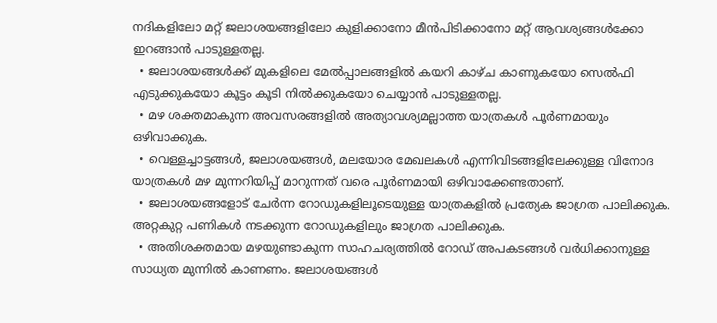നദികളിലോ മറ്റ് ജലാശയങ്ങളിലോ കുളിക്കാനോ മീൻപിടിക്കാനോ മറ്റ് ആവശ്യങ്ങൾക്കോ ഇറങ്ങാൻ പാടുള്ളതല്ല.
  • ജലാശയങ്ങൾക്ക് മുകളിലെ മേൽപ്പാലങ്ങളിൽ കയറി കാഴ്‌ച കാണുകയോ സെൽഫി എടുക്കുകയോ കൂട്ടം കൂടി നിൽക്കുകയോ ചെയ്യാൻ പാടുള്ളതല്ല.
  • മഴ ശക്തമാകുന്ന അവസരങ്ങളിൽ അത്യാവശ്യമല്ലാത്ത യാത്രകൾ പൂർണമായും ഒഴിവാക്കുക.
  • വെള്ളച്ചാട്ടങ്ങൾ, ജലാശയങ്ങൾ, മലയോര മേഖലകൾ എന്നിവിടങ്ങളിലേക്കുള്ള വിനോദ യാത്രകൾ മഴ മുന്നറിയിപ്പ് മാറുന്നത് വരെ പൂർണമായി ഒഴിവാക്കേണ്ടതാണ്.
  • ജലാശയങ്ങളോട് ചേർന്ന റോഡുകളിലൂടെയുള്ള യാത്രകളിൽ പ്രത്യേക ജാഗ്രത പാലിക്കുക. അറ്റകുറ്റ പണികൾ നടക്കുന്ന റോഡുകളിലും ജാഗ്രത പാലിക്കുക.
  • അതിശക്തമായ മഴയുണ്ടാകുന്ന സാഹചര്യത്തിൽ റോഡ് അപകടങ്ങൾ വർധിക്കാനുള്ള സാധ്യത മുന്നിൽ കാണണം. ജലാശയങ്ങൾ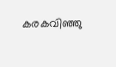കരകവിഞ്ഞു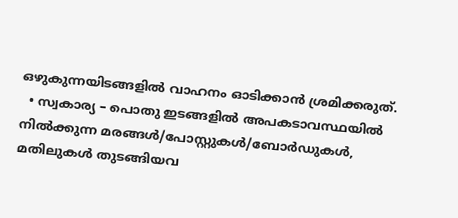ഒഴുകുന്നയിടങ്ങളിൽ വാഹനം ഓടിക്കാൻ ശ്രമിക്കരുത്.
  • സ്വകാര്യ – പൊതു ഇടങ്ങളിൽ അപകടാവസ്ഥയിൽ നിൽക്കുന്ന മരങ്ങൾ/പോസ്റ്റുകൾ/ബോർഡുകൾ, മതിലുകൾ തുടങ്ങിയവ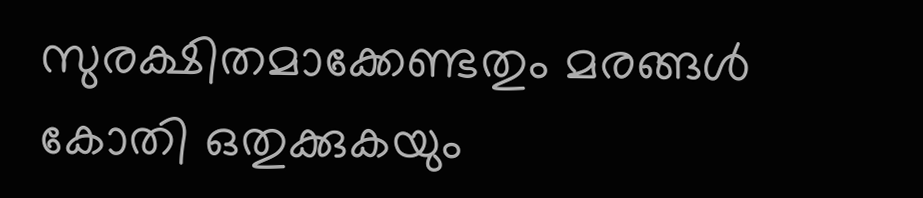സുരക്ഷിതമാക്കേണ്ടതും മരങ്ങൾ കോതി ഒതുക്കുകയും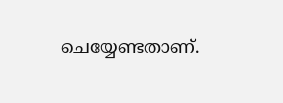ചെയ്യേണ്ടതാണ്.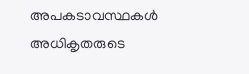അപകടാവസ്ഥകൾ അധികൃതരുടെ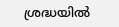ശ്രദ്ധയിൽ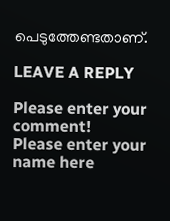പെടുത്തേണ്ടതാണ്.

LEAVE A REPLY

Please enter your comment!
Please enter your name here